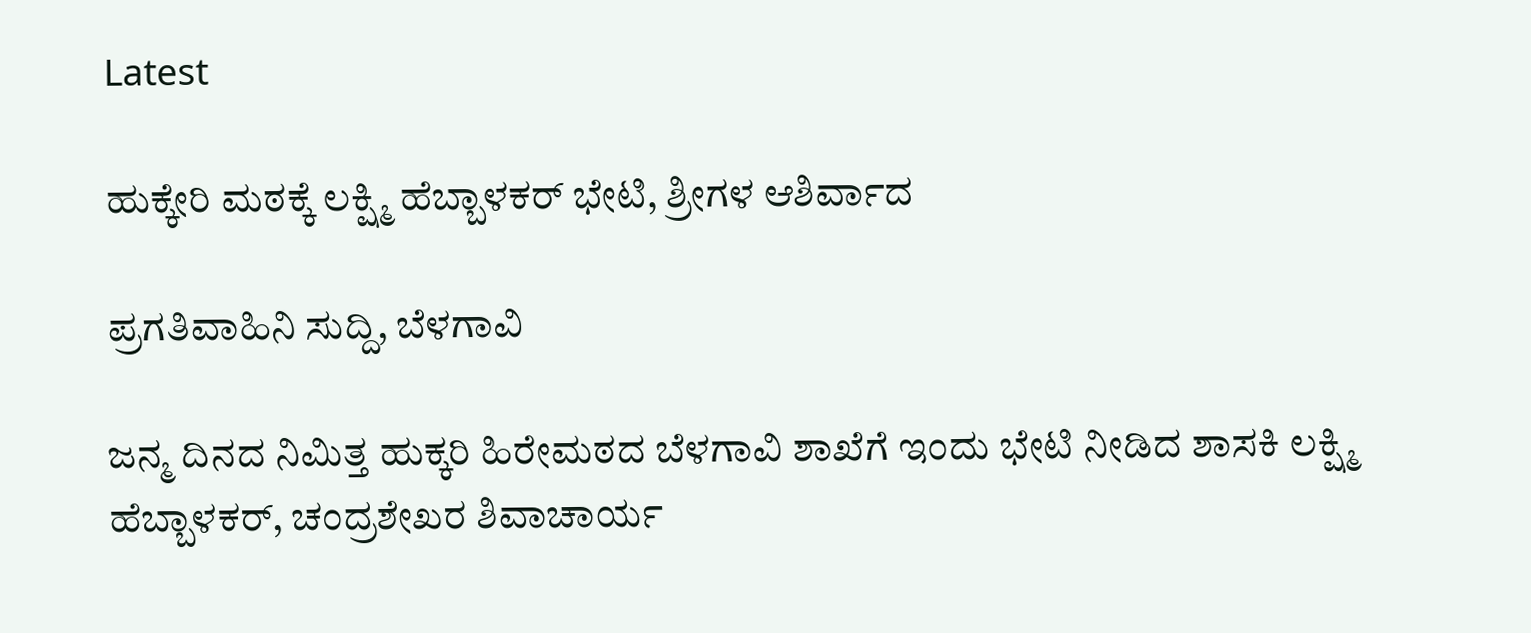Latest

ಹುಕ್ಕೇರಿ ಮಠಕ್ಕೆ ಲಕ್ಷ್ಮಿ ಹೆಬ್ಬಾಳಕರ್ ಭೇಟಿ, ಶ್ರೀಗಳ ಆಶಿರ್ವಾದ

ಪ್ರಗತಿವಾಹಿನಿ ಸುದ್ದಿ, ಬೆಳಗಾವಿ

ಜನ್ಮ ದಿನದ ನಿಮಿತ್ತ ಹುಕ್ಕರಿ ಹಿರೇಮಠದ ಬೆಳಗಾವಿ ಶಾಖೆಗೆ ಇಂದು ಭೇಟಿ ನೀಡಿದ ಶಾಸಕಿ ಲಕ್ಷ್ಮಿ ಹೆಬ್ಬಾಳಕರ್, ಚಂದ್ರಶೇಖರ ಶಿವಾಚಾರ್ಯ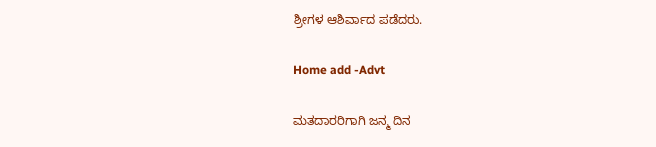ಶ್ರೀಗಳ ಆಶಿರ್ವಾದ ಪಡೆದರು.

Home add -Advt

ಮತದಾರರಿಗಾಗಿ ಜನ್ಮ ದಿನ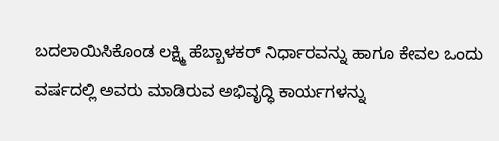ಬದಲಾಯಿಸಿಕೊಂಡ ಲಕ್ಷ್ಮಿ ಹೆಬ್ಬಾಳಕರ್ ನಿರ್ಧಾರವನ್ನು ಹಾಗೂ ಕೇವಲ ಒಂದು ವರ್ಷದಲ್ಲಿ ಅವರು ಮಾಡಿರುವ ಅಭಿವೃದ್ಧಿ ಕಾರ್ಯಗಳನ್ನು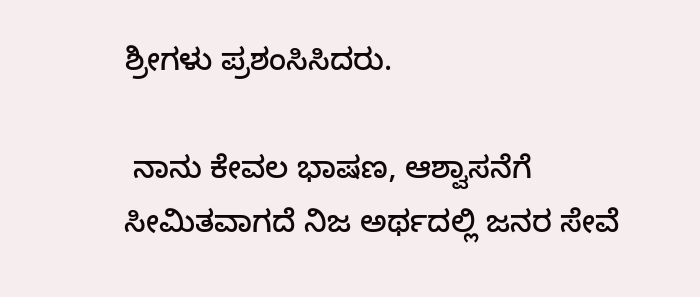ಶ್ರೀಗಳು ಪ್ರಶಂಸಿಸಿದರು.

 ನಾನು ಕೇವಲ ಭಾಷಣ, ಆಶ್ವಾಸನೆಗೆ ಸೀಮಿತವಾಗದೆ ನಿಜ ಅರ್ಥದಲ್ಲಿ ಜನರ ಸೇವೆ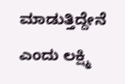ಮಾಡುತ್ತಿದ್ದೇನೆ ಎಂದು ಲಕ್ಷ್ಮಿ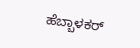ಹೆಬ್ಬಾಳಕರ್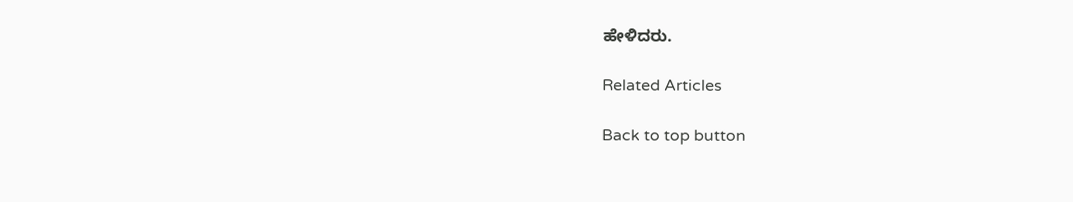ಹೇಳಿದರು.

Related Articles

Back to top button